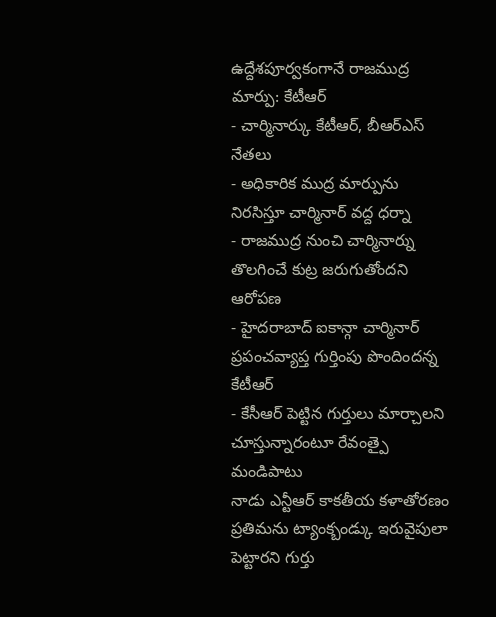ఉద్దేశపూర్వకంగానే రాజముద్ర మార్పు: కేటీఆర్
- చార్మినార్కు కేటీఆర్, బీఆర్ఎస్ నేతలు
- అధికారిక ముద్ర మార్పును నిరసిస్తూ చార్మినార్ వద్ద ధర్నా
- రాజముద్ర నుంచి చార్మినార్ను తొలగించే కుట్ర జరుగుతోందని ఆరోపణ
- హైదరాబాద్ ఐకాన్గా చార్మినార్ ప్రపంచవ్యాప్త గుర్తింపు పొందిందన్న కేటీఆర్
- కేసీఆర్ పెట్టిన గుర్తులు మార్చాలని చూస్తున్నారంటూ రేవంత్పై మండిపాటు
నాడు ఎన్టీఆర్ కాకతీయ కళాతోరణం ప్రతిమను ట్యాంక్బండ్కు ఇరువైపులా పెట్టారని గుర్తు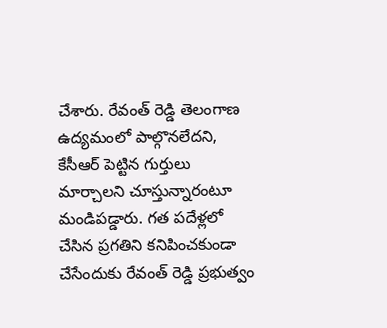చేశారు. రేవంత్ రెడ్డి తెలంగాణ ఉద్యమంలో పాల్గొనలేదని, కేసీఆర్ పెట్టిన గుర్తులు మార్చాలని చూస్తున్నారంటూ మండిపడ్డారు. గత పదేళ్లలో చేసిన ప్రగతిని కనిపించకుండా చేసేందుకు రేవంత్ రెడ్డి ప్రభుత్వం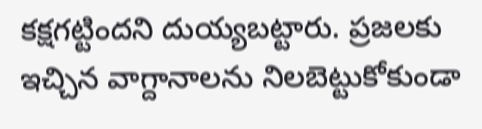కక్షగట్టిందని దుయ్యబట్టారు. ప్రజలకు ఇచ్చిన వాగ్దానాలను నిలబెట్టుకోకుండా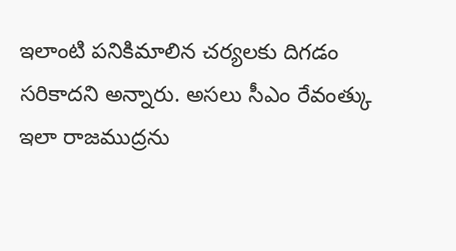ఇలాంటి పనికిమాలిన చర్యలకు దిగడం సరికాదని అన్నారు. అసలు సీఎం రేవంత్కు ఇలా రాజముద్రను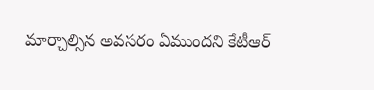మార్చాల్సిన అవసరం ఏముందని కేటీఆర్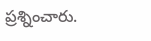ప్రశ్నించారు.